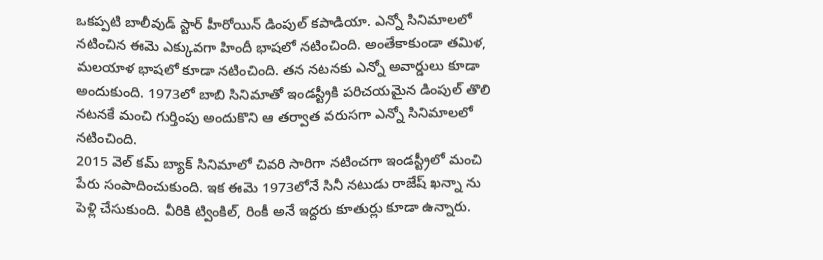ఒకప్పటి బాలీవుడ్ స్టార్ హీరోయిన్ డింపుల్ కపాడియా. ఎన్నో సినిమాలలో నటించిన ఈమె ఎక్కువగా హిందీ భాషలో నటించింది. అంతేకాకుండా తమిళ, మలయాళ భాషలో కూడా నటించింది. తన నటనకు ఎన్నో అవార్డులు కూడా అందుకుంది. 1973లో బాబి సినిమాతో ఇండస్ట్రీకి పరిచయమైన డింపుల్ తొలి నటనకే మంచి గుర్తింపు అందుకొని ఆ తర్వాత వరుసగా ఎన్నో సినిమాలలో నటించింది.
2015 వెల్ కమ్ బ్యాక్ సినిమాలో చివరి సారిగా నటించగా ఇండస్ట్రీలో మంచి పేరు సంపాదించుకుంది. ఇక ఈమె 1973లోనే సినీ నటుడు రాజేష్ ఖన్నా ను పెళ్లి చేసుకుంది. వీరికి ట్వింకిల్, రింకీ అనే ఇద్దరు కూతుర్లు కూడా ఉన్నారు.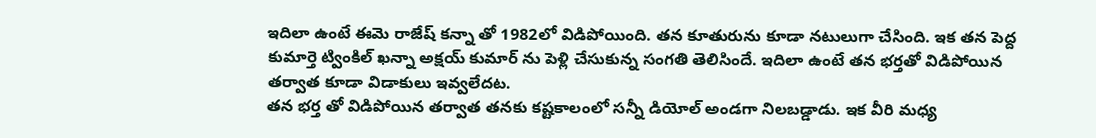ఇదిలా ఉంటే ఈమె రాజేష్ కన్నా తో 1982లో విడిపోయింది. తన కూతురును కూడా నటులుగా చేసింది. ఇక తన పెద్ద కుమార్తె ట్వింకిల్ ఖన్నా అక్షయ్ కుమార్ ను పెళ్లి చేసుకున్న సంగతి తెలిసిందే. ఇదిలా ఉంటే తన భర్తతో విడిపోయిన తర్వాత కూడా విడాకులు ఇవ్వలేదట.
తన భర్త తో విడిపోయిన తర్వాత తనకు కష్టకాలంలో సన్నీ డియోల్ అండగా నిలబడ్డాడు. ఇక వీరి మధ్య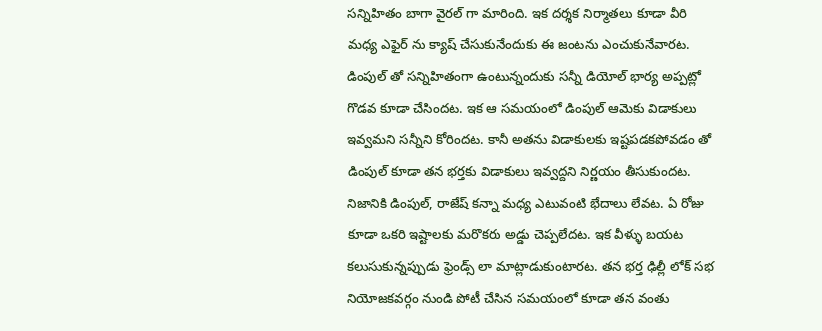సన్నిహితం బాగా వైరల్ గా మారింది. ఇక దర్శక నిర్మాతలు కూడా వీరి మధ్య ఎఫైర్ ను క్యాష్ చేసుకునేందుకు ఈ జంటను ఎంచుకునేవారట. డింపుల్ తో సన్నిహితంగా ఉంటున్నందుకు సన్నీ డియోల్ భార్య అప్పట్లో గొడవ కూడా చేసిందట. ఇక ఆ సమయంలో డింపుల్ ఆమెకు విడాకులు ఇవ్వమని సన్నీని కోరిందట. కానీ అతను విడాకులకు ఇష్టపడకపోవడం తో డింపుల్ కూడా తన భర్తకు విడాకులు ఇవ్వద్దని నిర్ణయం తీసుకుందట.
నిజానికి డింపుల్, రాజేష్ కన్నా మధ్య ఎటువంటి భేదాలు లేవట. ఏ రోజు కూడా ఒకరి ఇష్టాలకు మరొకరు అడ్డు చెప్పలేదట. ఇక వీళ్ళు బయట కలుసుకున్నప్పుడు ఫ్రెండ్స్ లా మాట్లాడుకుంటారట. తన భర్త ఢిల్లీ లోక్ సభ నియోజకవర్గం నుండి పోటీ చేసిన సమయంలో కూడా తన వంతు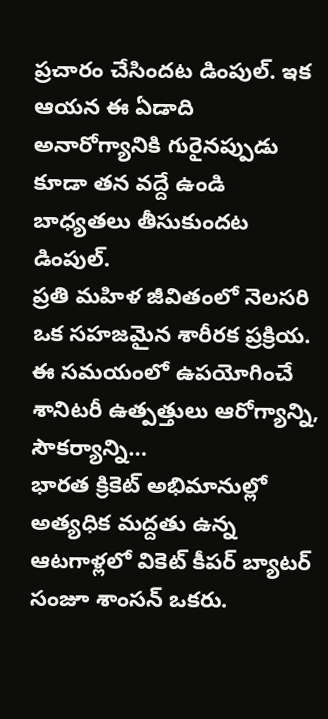ప్రచారం చేసిందట డింపుల్. ఇక ఆయన ఈ ఏడాది అనారోగ్యానికి గురైనప్పుడు కూడా తన వద్దే ఉండి బాధ్యతలు తీసుకుందట డింపుల్.
ప్రతి మహిళ జీవితంలో నెలసరి ఒక సహజమైన శారీరక ప్రక్రియ. ఈ సమయంలో ఉపయోగించే శానిటరీ ఉత్పత్తులు ఆరోగ్యాన్ని, సౌకర్యాన్ని…
భారత క్రికెట్ అభిమానుల్లో అత్యధిక మద్దతు ఉన్న ఆటగాళ్లలో వికెట్ కీపర్ బ్యాటర్ సంజూ శాంసన్ ఒకరు.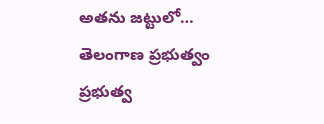అతను జట్టులో…
తెలంగాణ ప్రభుత్వం ప్రభుత్వ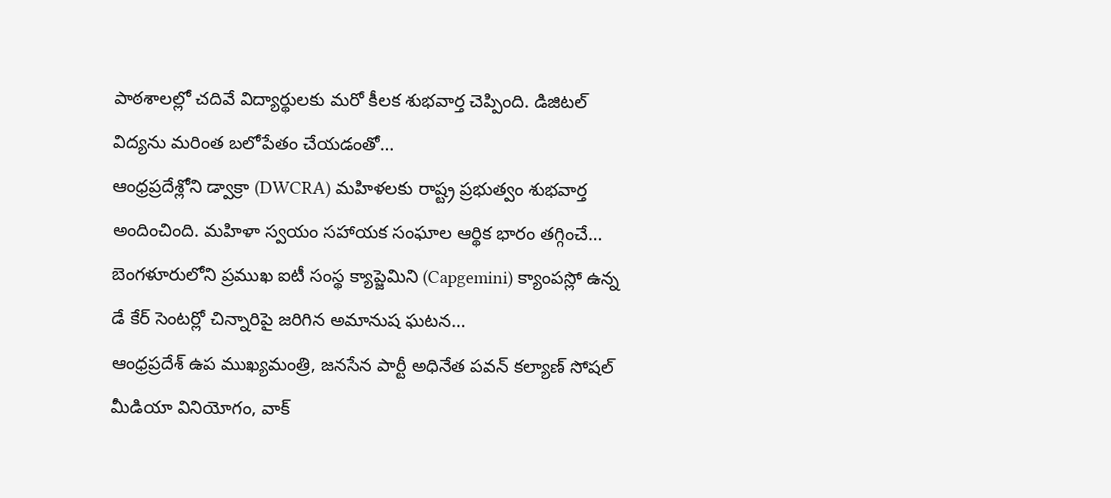పాఠశాలల్లో చదివే విద్యార్థులకు మరో కీలక శుభవార్త చెప్పింది. డిజిటల్ విద్యను మరింత బలోపేతం చేయడంతో…
ఆంధ్రప్రదేశ్లోని డ్వాక్రా (DWCRA) మహిళలకు రాష్ట్ర ప్రభుత్వం శుభవార్త అందించింది. మహిళా స్వయం సహాయక సంఘాల ఆర్థిక భారం తగ్గించే…
బెంగళూరులోని ప్రముఖ ఐటీ సంస్థ క్యాప్జెమిని (Capgemini) క్యాంపస్లో ఉన్న డే కేర్ సెంటర్లో చిన్నారిపై జరిగిన అమానుష ఘటన…
ఆంధ్రప్రదేశ్ ఉప ముఖ్యమంత్రి, జనసేన పార్టీ అధినేత పవన్ కల్యాణ్ సోషల్ మీడియా వినియోగం, వాక్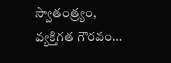స్వాతంత్ర్యం, వ్యక్తిగత గౌరవం…